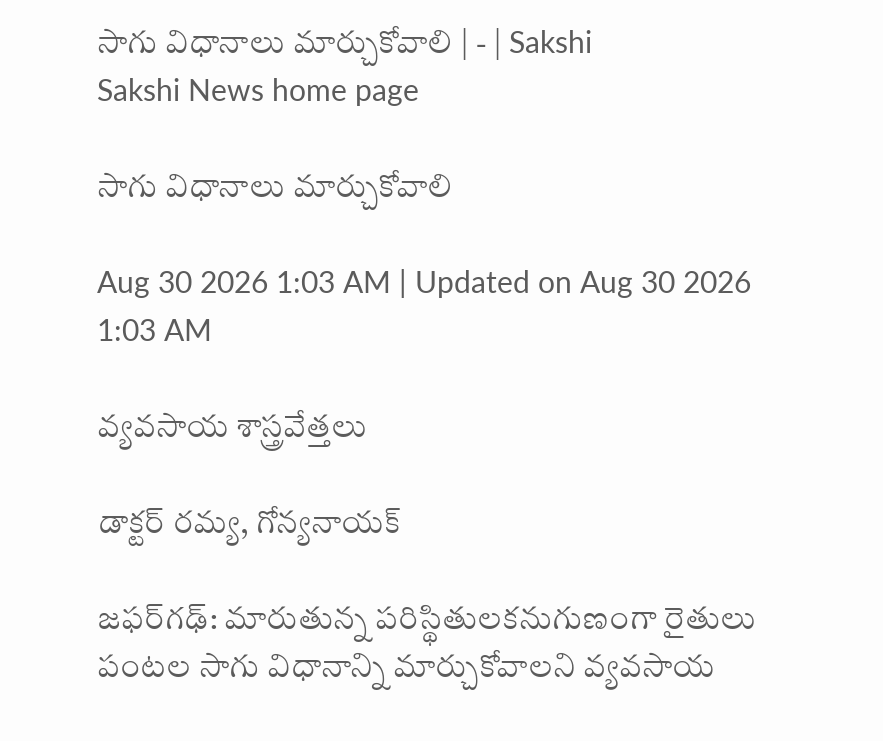సాగు విధానాలు మార్చుకోవాలి | - | Sakshi
Sakshi News home page

సాగు విధానాలు మార్చుకోవాలి

Aug 30 2026 1:03 AM | Updated on Aug 30 2026 1:03 AM

వ్యవసాయ శాస్త్రవేత్తలు

డాక్టర్‌ రమ్య, గోన్యనాయక్‌

జఫర్‌గఢ్‌: మారుతున్న పరిస్థితులకనుగుణంగా రైతులు పంటల సాగు విధానాన్ని మార్చుకోవాలని వ్యవసాయ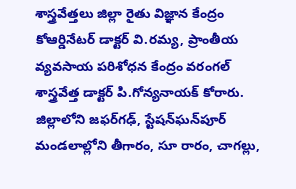శాస్త్రవేత్తలు జిల్లా రైతు విజ్ఞాన కేంద్రం కోఆర్డినేటర్‌ డాక్టర్‌ వి.రమ్య, ప్రాంతీయ వ్యవసాయ పరిశోధన కేంద్రం వరంగల్‌ శాస్త్రవేత్త డాక్టర్‌ పి.గోన్యనాయక్‌ కోరారు. జిల్లాలోని జఫర్‌గఢ్‌, స్టేషన్‌ఘన్‌పూర్‌ మండలాల్లోని తీగారం, సూ రారం, చాగల్లు,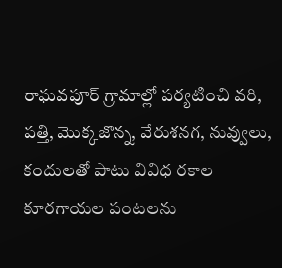రాఘవపూర్‌ గ్రామాల్లో పర్యటించి వరి, పత్తి, మొక్కజొన్న, వేరుశనగ, నువ్వులు, కందులతో పాటు వివిధ రకాల కూరగాయల పంటలను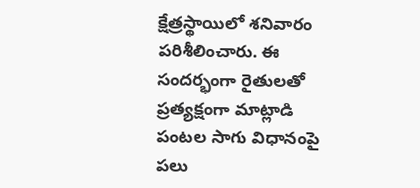క్షేత్రస్థాయిలో శనివారం పరిశీలించారు. ఈ సందర్భంగా రైతులతో ప్రత్యక్షంగా మాట్లాడి పంటల సాగు విధానంపై పలు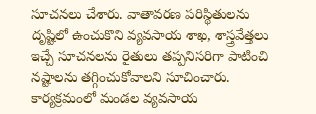సూచనలు చేశారు. వాతావరణ పరిస్థితులను దృష్టిలో ఉంచుకొని వ్యవసాయ శాఖ, శాస్త్రవేత్తలు ఇచ్చే సూచనలను రైతులు తప్పనిసరిగా పాటించి నష్టాలను తగ్గించుకోవాలని సూచించారు. కార్యక్రమంలో మండల వ్యవసాయ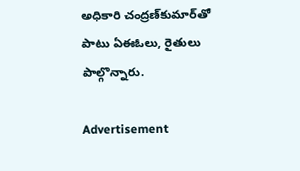అధికారి చంద్రణ్‌కుమార్‌తో పాటు ఏఈఓలు, రైతులు పాల్గొన్నారు.

Advertisement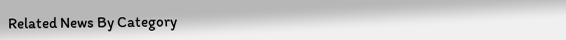Related News By Category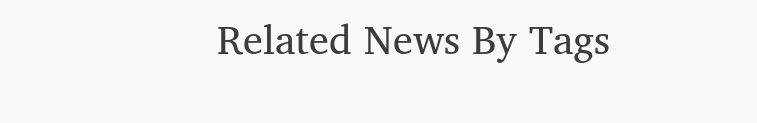Related News By Tags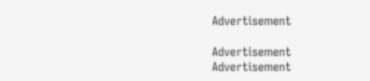Advertisement

Advertisement
Advertisement